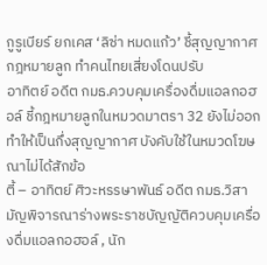กูรูเบียร์ ยกเคส ‘ลิซ่า หมดแก้ว’ ชี้สุญญากาศกฎหมายลูก ทำคนไทยเสี่ยงโดนปรับ
อาทิตย์ อดีต กมธ.ควบคุมเครื่องดื่มแอลกอฮอล์ ชี้กฎหมายลูกในหมวดมาตรา 32 ยังไม่ออก ทำให้เป็นกึ่งสุญญากาศ บังคับใช้ในหมวดโฆษณาไม่ได้สักข้อ
ตี้ – อาทิตย์ ศิวะหรรษาพันธ์ อดีต กมธ.วิสามัญพิจารณาร่างพระราชบัญญัติควบคุมเครื่องดื่มแอลกอฮอล์ , นัก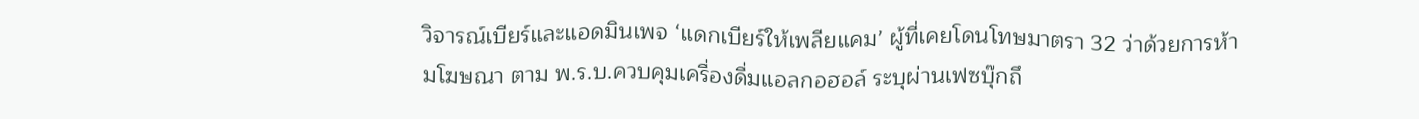วิจารณ์เบียร์และแอดมินเพจ ‘แดกเบียร์ให้เพลียแคม’ ผู้ที่เคยโดนโทษมาตรา 32 ว่าด้วยการห้ามโฆษณา ตาม พ.ร.บ.ควบคุมเครื่องดื่มแอลกอฮอล์ ระบุผ่านเฟซบุ๊กถึ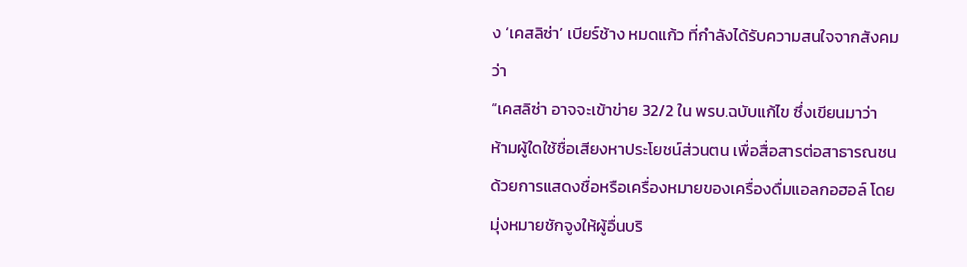ง ‘เคสลิซ่า’ เบียร์ช้าง หมดแก้ว ที่กำลังได้รับความสนใจจากสังคมว่า
“เคสลิซ่า อาจจะเข้าข่าย 32/2 ใน พรบ.ฉบับแก้ไข ซึ่งเขียนมาว่า
ห้ามผู้ใดใช้ชื่อเสียงหาประโยชน์ส่วนตน เพื่อสื่อสารต่อสาธารณชน ด้วยการแสดงชื่อหรือเครื่องหมายของเครื่องดื่มแอลกอฮอล์ โดยมุ่งหมายชักจูงให้ผู้อื่นบริ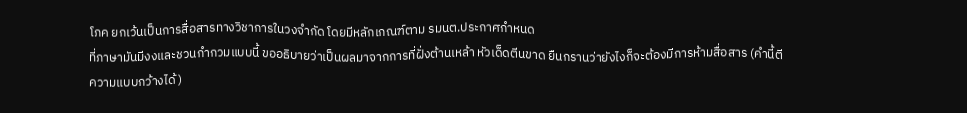โภค ยกเว้นเป็นการสื่อสารทางวิชาการในวงจำกัด โดยมีหลักเกณฑ์ตาม รมนต.ประกาศกำหนด
ที่ภาษามันมีงงและชวนกำกวมแบบนี้ ขออธิบายว่าเป็นผลมาจากการที่ฝั่งต้านเหล้า หัวเด็ดตีนขาด ยืนกรานว่ายังไงก็จะต้องมีการห้ามสื่อสาร (คำนี้ตีความแบบกว้างได้)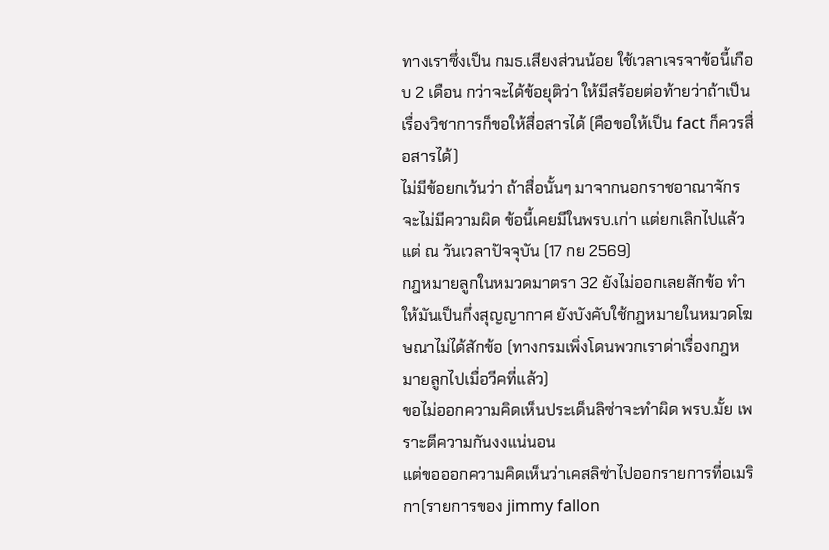ทางเราซึ่งเป็น กมธ.เสียงส่วนน้อย ใช้เวลาเจรจาข้อนี้เกือบ 2 เดือน กว่าจะได้ข้อยุติว่า ให้มีสร้อยต่อท้ายว่าถ้าเป็นเรื่องวิชาการก็ขอให้สื่อสารได้ (คือขอให้เป็น fact ก็ควรสื่อสารได้)
ไม่มีข้อยกเว้นว่า ถ้าสื่อนั้นๆ มาจากนอกราชอาณาจักรจะไม่มีความผิด ข้อนี้เคยมีในพรบ.เก่า แต่ยกเลิกไปแล้ว
แต่ ณ วันเวลาปัจจุบัน (17 กย 2569)
กฎหมายลูกในหมวดมาตรา 32 ยังไม่ออกเลยสักข้อ ทำให้มันเป็นกึ่งสุญญากาศ ยังบังคับใช้กฎหมายในหมวดโฆษณาไม่ได้สักข้อ (ทางกรมเพิ่งโดนพวกเราด่าเรื่องกฎหมายลูกไปเมื่อวีคที่แล้ว)
ขอไม่ออกความคิดเห็นประเด็นลิซ่าจะทำผิด พรบ.มั้ย เพราะตีความกันงงแน่นอน
แต่ขอออกความคิดเห็นว่าเคสลิซ่าไปออกรายการที่อเมริกา(รายการของ jimmy fallon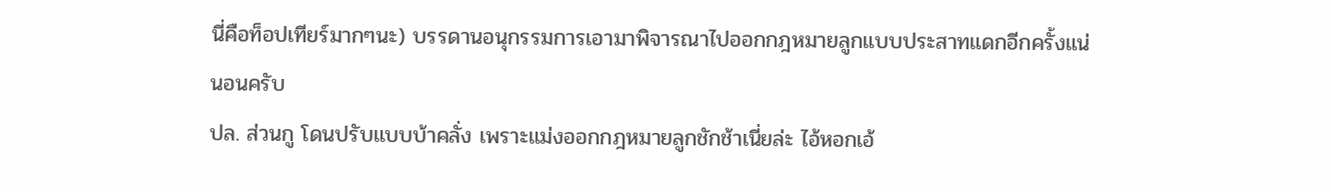นี่คือท็อปเทียร์มากๆนะ) บรรดานอนุกรรมการเอามาพิจารณาไปออกกฎหมายลูกแบบประสาทแดกอีกครั้งแน่นอนครับ
ปล. ส่วนกู โดนปรับแบบบ้าคลั่ง เพราะแม่งออกกฎหมายลูกชักช้าเนี่ยล่ะ ไอ้หอกเอ้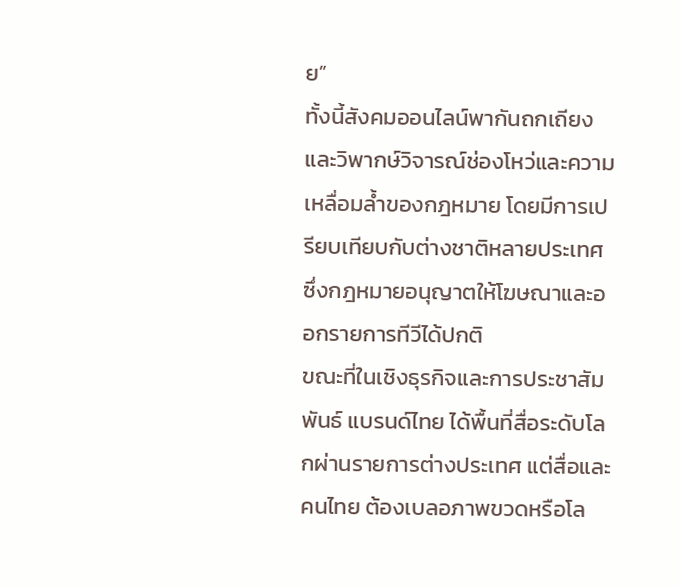ย”
ทั้งนี้สังคมออนไลน์พากันถกเถียงและวิพากษ์วิจารณ์ช่องโหว่และความเหลื่อมล้ำของกฎหมาย โดยมีการเปรียบเทียบกับต่างชาติหลายประเทศซึ่งกฎหมายอนุญาตให้โฆษณาและออกรายการทีวีได้ปกติ
ขณะที่ในเชิงธุรกิจและการประชาสัมพันธ์ แบรนด์ไทย ได้พื้นที่สื่อระดับโลกผ่านรายการต่างประเทศ แต่สื่อและคนไทย ต้องเบลอภาพขวดหรือโล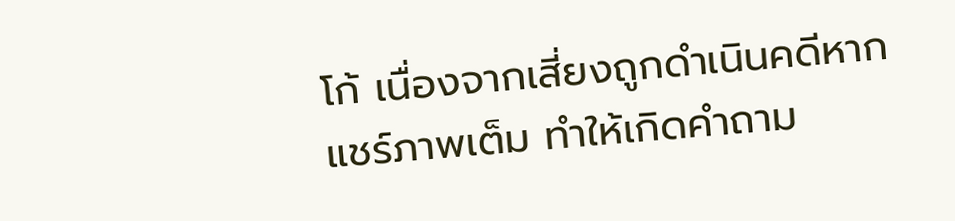โก้ เนื่องจากเสี่ยงถูกดำเนินคดีหากแชร์ภาพเต็ม ทำให้เกิดคำถาม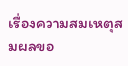เรื่องความสมเหตุสมผลขอ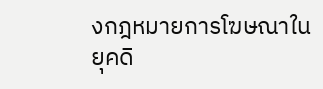งกฎหมายการโฆษณาในยุคดิ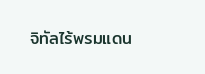จิทัลไร้พรมแดน